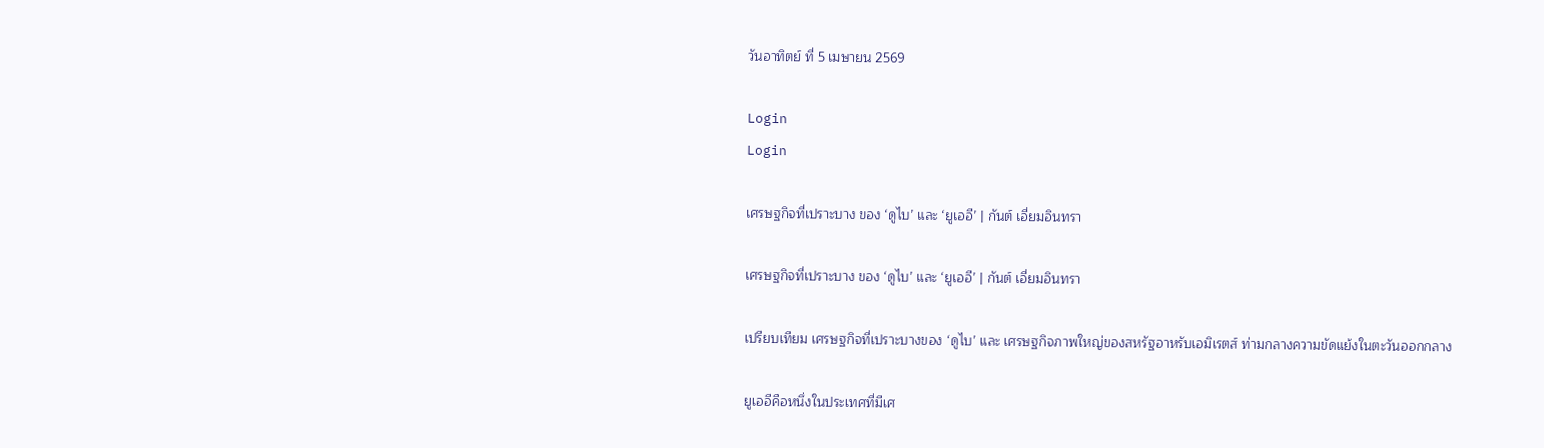วันอาทิตย์ ที่ 5 เมษายน 2569

Login
Login

เศรษฐกิจที่เปราะบาง ของ ‘ดูไบ’ และ ‘ยูเออี’ | กันต์ เอี่ยมอินทรา

เศรษฐกิจที่เปราะบาง ของ ‘ดูไบ’ และ ‘ยูเออี’ | กันต์ เอี่ยมอินทรา

เปรียบเทียม เศรษฐกิจที่เปราะบางของ ‘ดูไบ’ และ เศรษฐกิจภาพใหญ่ของสหรัฐอาหรับเอมิเรตส์ ท่ามกลางความขัดแย้งในตะวันออกกลาง

ยูเออีคือหนึ่งในประเทศที่มีเศ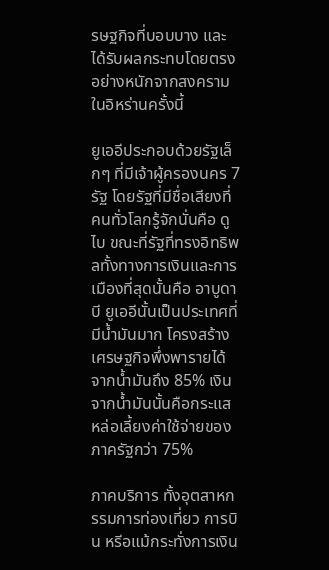รษฐกิจที่บอบบาง และได้รับผลกระทบโดยตรงอย่างหนักจากสงครามในอิหร่านครั้งนี้

ยูเออีประกอบด้วยรัฐเล็กๆ ที่มีเจ้าผู้ครองนคร 7 รัฐ โดยรัฐที่มีชื่อเสียงที่คนทั่วโลกรู้จักนั่นคือ ดูไบ ขณะที่รัฐที่ทรงอิทธิพลทั้งทางการเงินและการเมืองที่สุดนั้นคือ อาบูดาบี ยูเออีนั้นเป็นประเทศที่มีน้ำมันมาก โครงสร้างเศรษฐกิจพึ่งพารายได้จากน้ำมันถึง 85% เงินจากน้ำมันนั้นคือกระแสหล่อเลี้ยงค่าใช้จ่ายของภาครัฐกว่า 75%

ภาคบริการ ทั้งอุตสาหกรรมการท่องเที่ยว การบิน หรีอแม้กระทั่งการเงิน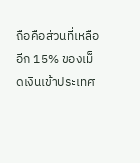ถือคือส่วนที่เหลืออีก 15% ของเม็ดเงินเข้าประเทศ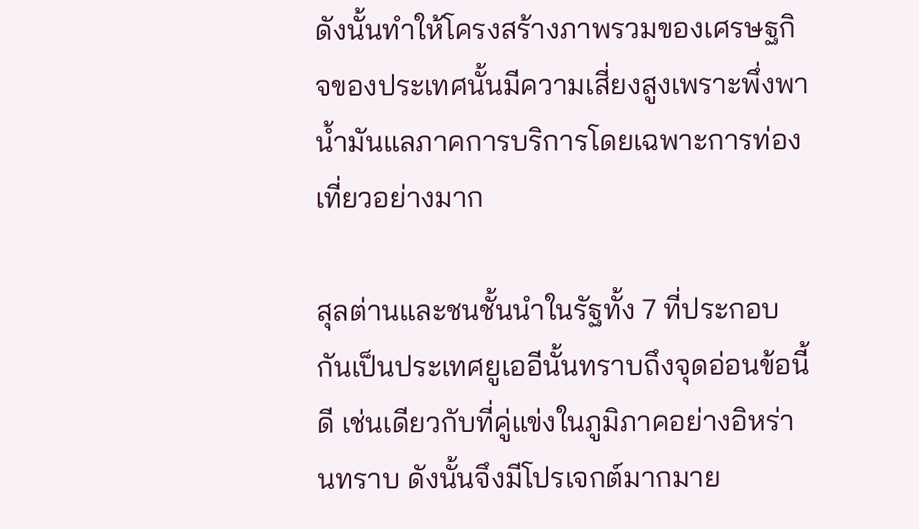ดังนั้นทำให้โครงสร้างภาพรวมของเศรษฐกิจของประเทศนั้นมีความเสี่ยงสูงเพราะพึ่งพาน้ำมันแลภาคการบริการโดยเฉพาะการท่องเที่ยวอย่างมาก

สุลต่านและชนชั้นนำในรัฐทั้ง 7 ที่ประกอบกันเป็นประเทศยูเออีนั้นทราบถึงจุดอ่อนข้อนี้ดี เช่นเดียวกับที่คู่แข่งในภูมิภาคอย่างอิหร่านทราบ ดังนั้นจึงมีโปรเจกต์มากมาย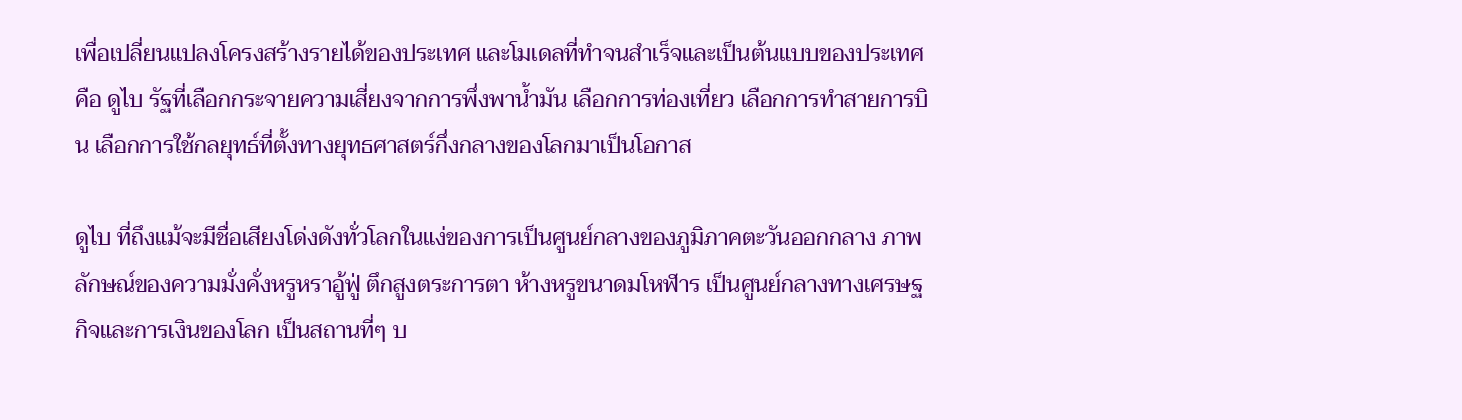เพื่อเปลี่ยนแปลงโครงสร้างรายได้ของประเทศ และโมเดลที่ทำจนสำเร็จและเป็นต้นแบบของประเทศ คือ ดูไบ รัฐที่เลือกกระจายความเสี่ยงจากการพึ่งพาน้ำมัน เลือกการท่องเที่ยว เลือกการทำสายการบิน เลือกการใช้กลยุทธ์ที่ตั้งทางยุทธศาสตร์กึ่งกลางของโลกมาเป็นโอกาส

ดูไบ ที่ถึงแม้จะมีชื่อเสียงโด่งดังทั่วโลกในแง่ของการเป็นศูนย์กลางของภูมิภาคตะวันออกกลาง ภาพลักษณ์ของความมั่งคั่งหรูหราอู้ฟู่ ตึกสูงตระการตา ห้างหรูขนาดมโหฬาร เป็นศูนย์กลางทางเศรษฐกิจและการเงินของโลก เป็นสถานที่ๆ บ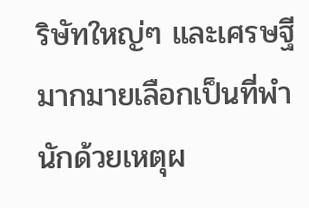ริษัทใหญ่ๆ และเศรษฐีมากมายเลือกเป็นที่พำนักด้วยเหตุผ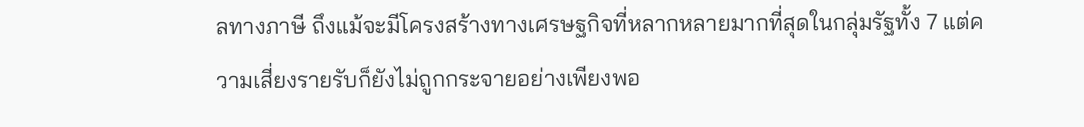ลทางภาษี ถึงแม้จะมีโครงสร้างทางเศรษฐกิจที่หลากหลายมากที่สุดในกลุ่มรัฐทั้ง 7 แต่ความเสี่ยงรายรับก็ยังไม่ถูกกระจายอย่างเพียงพอ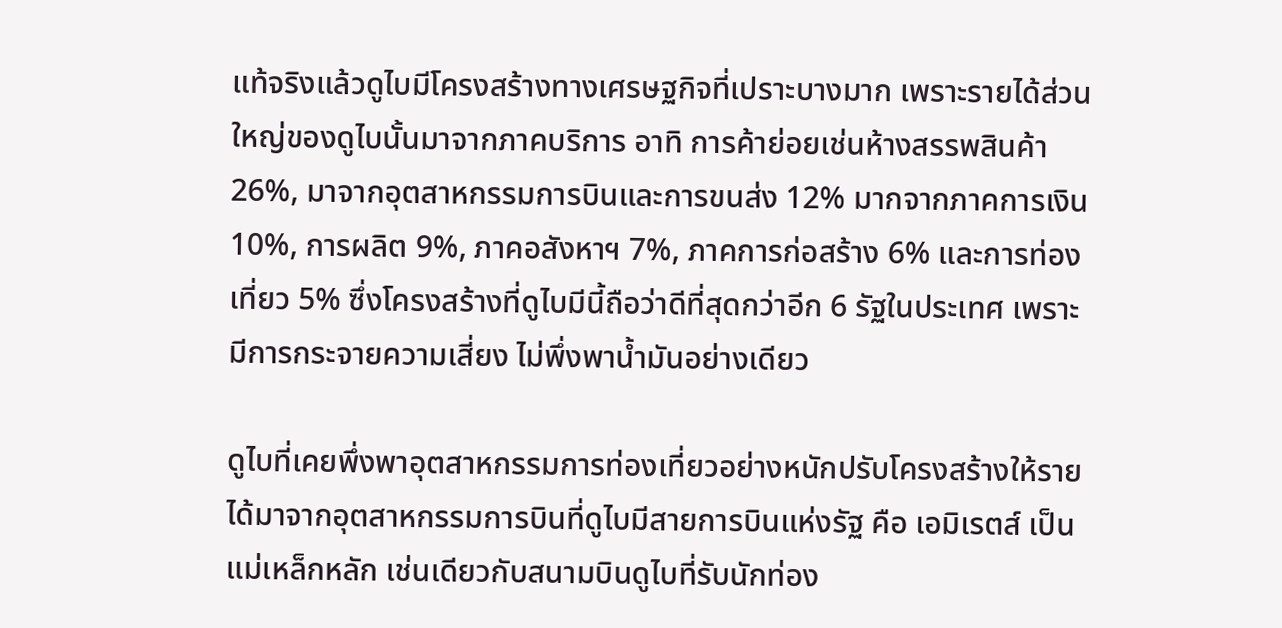แท้จริงแล้วดูไบมีโครงสร้างทางเศรษฐกิจที่เปราะบางมาก เพราะรายได้ส่วนใหญ่ของดูไบนั้นมาจากภาคบริการ อาทิ การค้าย่อยเช่นห้างสรรพสินค้า 26%, มาจากอุตสาหกรรมการบินและการขนส่ง 12% มากจากภาคการเงิน 10%, การผลิต 9%, ภาคอสังหาฯ 7%, ภาคการก่อสร้าง 6% และการท่องเที่ยว 5% ซึ่งโครงสร้างที่ดูไบมีนี้ถือว่าดีที่สุดกว่าอีก 6 รัฐในประเทศ เพราะมีการกระจายความเสี่ยง ไม่พึ่งพาน้ำมันอย่างเดียว

ดูไบที่เคยพึ่งพาอุตสาหกรรมการท่องเที่ยวอย่างหนักปรับโครงสร้างให้รายได้มาจากอุตสาหกรรมการบินที่ดูไบมีสายการบินแห่งรัฐ คือ เอมิเรตส์ เป็นแม่เหล็กหลัก เช่นเดียวกับสนามบินดูไบที่รับนักท่อง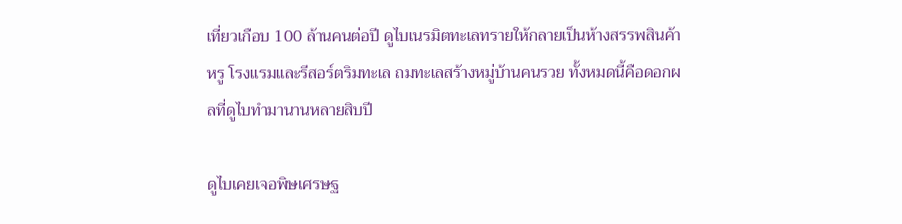เที่ยวเกือบ 100 ล้านคนต่อปี ดูไบเนรมิตทะเลทรายให้กลายเป็นห้างสรรพสินค้าหรู โรงแรมและรีสอร์ตริมทะเล ถมทะเลสร้างหมู่บ้านคนรวย ทั้งหมดนี้คือดอกผลที่ดูไบทำมานานหลายสิบปี

ดูไบเคยเจอพิษเศรษฐ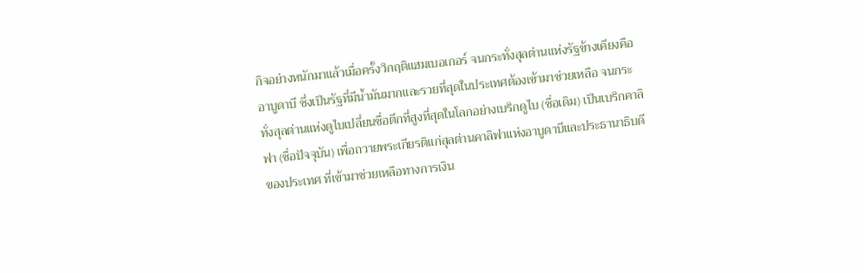กิจอย่างหนักมาแล้วเมื่อครั้งวิกฤติแฮมเบอเกอร์ จนกระทั่งสุลต่านแห่งรัฐข้างเคียงคืออาบูดาบี ซึ่งเป็นรัฐที่มีน้ำมันมากและรวยที่สุดในประเทศต้องเข้ามาช่วยเหลือ จนกระทั่งสุลต่านแห่งดูไบเปลี่ยนชื่อตึกที่สูงที่สุดในโลกอย่างเบริกดูไบ (ชื่อเดิม) เป็นเบริกคาลิฟา (ชื่อปัจจุบัน) เพื่อถวายพระเกียรติแก่สุลต่านคาลิฟาแห่งอาบูดาบีและประธานาธิบดีของประเทศ ที่เข้ามาช่วยเหลือทางการเงิน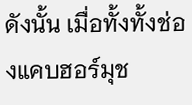ดังนั้น เมื่อทั้งทั้งช่องแคบฮอร์มุช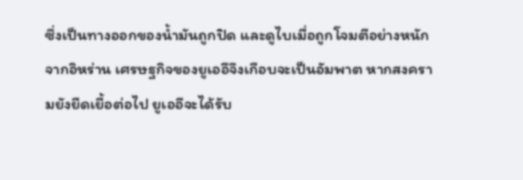ซึ่งเป็นทางออกของน้ำมันถูกปิด และดูไบเมื่อถูกโจมตีอย่างหนักจากอิหร่าน เศรษฐกิจของยูเออีจึงเกือบจะเป็นอัมพาต หากสงครามยังยืดเยื้อต่อไป ยูเออีจะได้รับ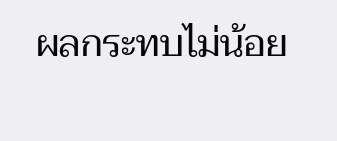ผลกระทบไม่น้อย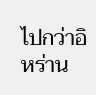ไปกว่าอิหร่าน